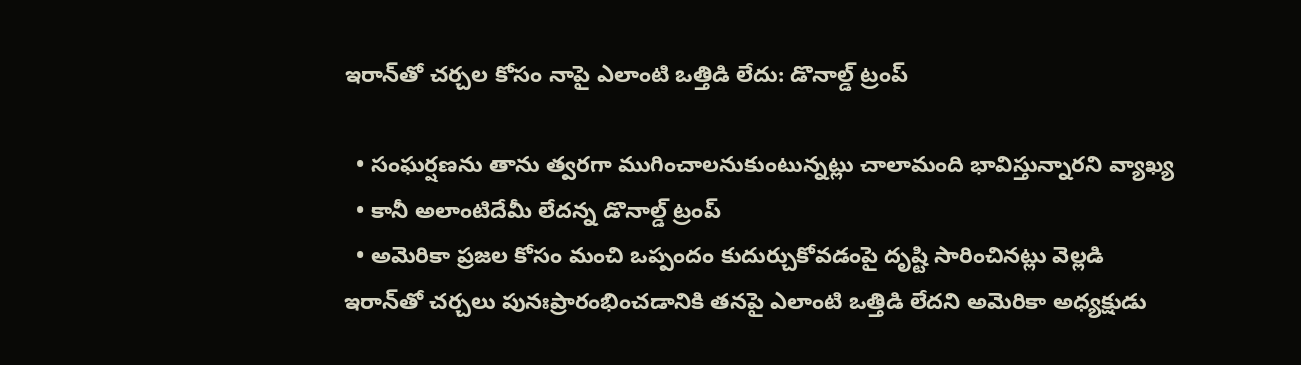ఇరాన్‌తో చర్చల కోసం నాపై ఎలాంటి ఒత్తిడి లేదు: డొనాల్డ్ ట్రంప్

  • సంఘర్షణను తాను త్వరగా ముగించాలనుకుంటున్నట్లు చాలామంది భావిస్తున్నారని వ్యాఖ్య
  • కానీ అలాంటిదేమీ లేదన్న డొనాల్డ్ ట్రంప్
  • అమెరికా ప్రజల కోసం మంచి ఒప్పందం కుదుర్చుకోవడంపై దృష్టి సారించినట్లు వెల్లడి
ఇరాన్‌తో చర్చలు పునఃప్రారంభించడానికి తనపై ఎలాంటి ఒత్తిడి లేదని అమెరికా అధ్యక్షుడు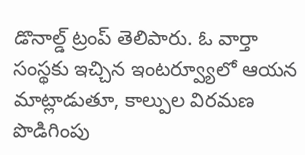డొనాల్డ్ ట్రంప్ తెలిపారు. ఓ వార్తా సంస్థకు ఇచ్చిన ఇంటర్వ్యూలో ఆయన మాట్లాడుతూ, కాల్పుల విరమణ పొడిగింపు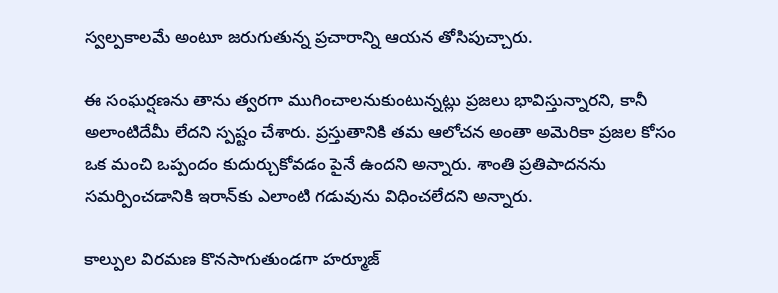స్వల్పకాలమే అంటూ జరుగుతున్న ప్రచారాన్ని ఆయన తోసిపుచ్చారు.

ఈ సంఘర్షణను తాను త్వరగా ముగించాలనుకుంటున్నట్లు ప్రజలు భావిస్తున్నారని, కానీ అలాంటిదేమీ లేదని స్పష్టం చేశారు. ప్రస్తుతానికి తమ ఆలోచన అంతా అమెరికా ప్రజల కోసం ఒక మంచి ఒప్పందం కుదుర్చుకోవడం పైనే ఉందని అన్నారు. శాంతి ప్రతిపాదనను సమర్పించడానికి ఇరాన్‌కు ఎలాంటి గడువును విధించలేదని అన్నారు.

కాల్పుల విరమణ కొనసాగుతుండగా హర్మూజ్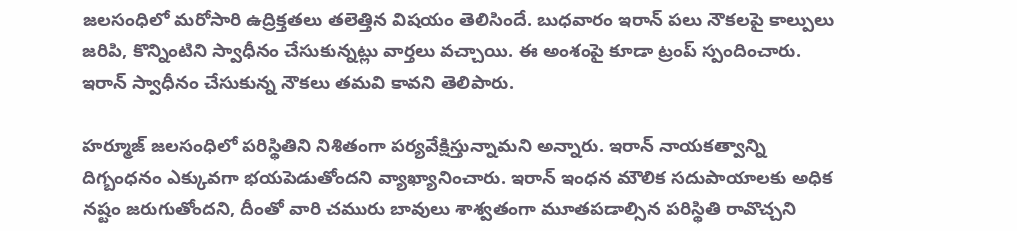జలసంధిలో మరోసారి ఉద్రిక్తతలు తలెత్తిన విషయం తెలిసిందే. బుధవారం ఇరాన్ పలు నౌకలపై కాల్పులు జరిపి, కొన్నింటిని స్వాధీనం చేసుకున్నట్లు వార్తలు వచ్చాయి. ఈ అంశంపై కూడా ట్రంప్ స్పందించారు. ఇరాన్ స్వాధీనం చేసుకున్న నౌకలు తమవి కావని తెలిపారు.

హర్మూజ్ జలసంధిలో పరిస్థితిని నిశితంగా పర్యవేక్షిస్తున్నామని అన్నారు. ఇరాన్ నాయకత్వాన్ని దిగ్బంధనం ఎక్కువగా భయపెడుతోందని వ్యాఖ్యానించారు. ఇరాన్ ఇంధన మౌలిక సదుపాయాలకు అధిక నష్టం జరుగుతోందని, దీంతో వారి చమురు బావులు శాశ్వతంగా మూతపడాల్సిన పరిస్థితి రావొచ్చని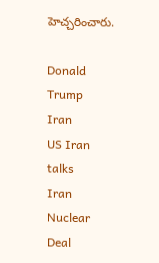హెచ్చరించారు.

Donald Trump
Iran
US Iran talks
Iran Nuclear Deal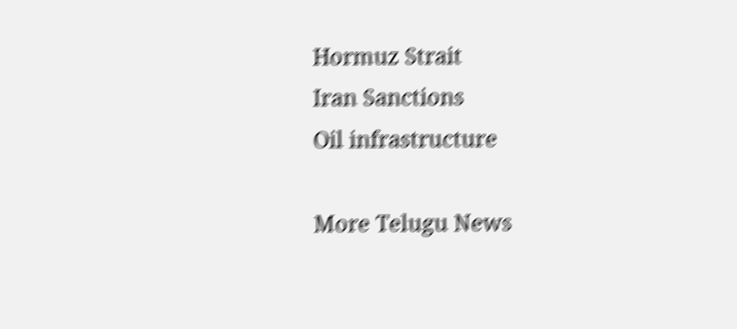Hormuz Strait
Iran Sanctions
Oil infrastructure

More Telugu News